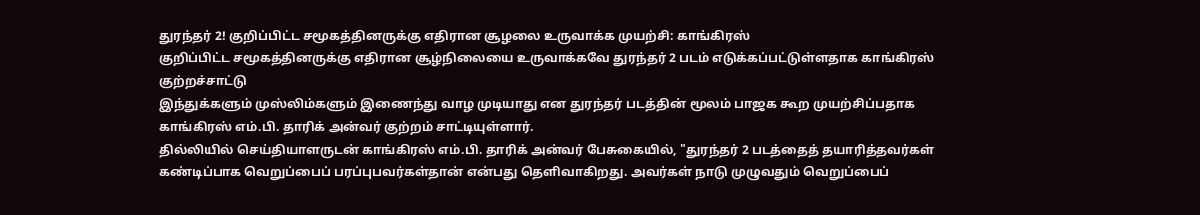துரந்தர் 2! குறிப்பிட்ட சமூகத்தினருக்கு எதிரான சூழலை உருவாக்க முயற்சி: காங்கிரஸ்
குறிப்பிட்ட சமூகத்தினருக்கு எதிரான சூழ்நிலையை உருவாக்கவே துரந்தர் 2 படம் எடுக்கப்பட்டுள்ளதாக காங்கிரஸ் குற்றச்சாட்டு
இந்துக்களும் முஸ்லிம்களும் இணைந்து வாழ முடியாது என துரந்தர் படத்தின் மூலம் பாஜக கூற முயற்சிப்பதாக காங்கிரஸ் எம்.பி. தாரிக் அன்வர் குற்றம் சாட்டியுள்ளார்.
தில்லியில் செய்தியாளருடன் காங்கிரஸ் எம்.பி. தாரிக் அன்வர் பேசுகையில், "துரந்தர் 2 படத்தைத் தயாரித்தவர்கள் கண்டிப்பாக வெறுப்பைப் பரப்புபவர்கள்தான் என்பது தெளிவாகிறது. அவர்கள் நாடு முழுவதும் வெறுப்பைப்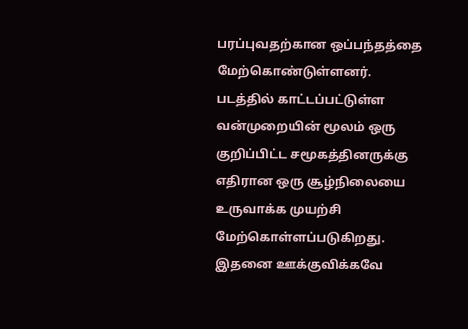பரப்புவதற்கான ஒப்பந்தத்தை மேற்கொண்டுள்ளனர்.
படத்தில் காட்டப்பட்டுள்ள வன்முறையின் மூலம் ஒரு குறிப்பிட்ட சமூகத்தினருக்கு எதிரான ஒரு சூழ்நிலையை உருவாக்க முயற்சி மேற்கொள்ளப்படுகிறது. இதனை ஊக்குவிக்கவே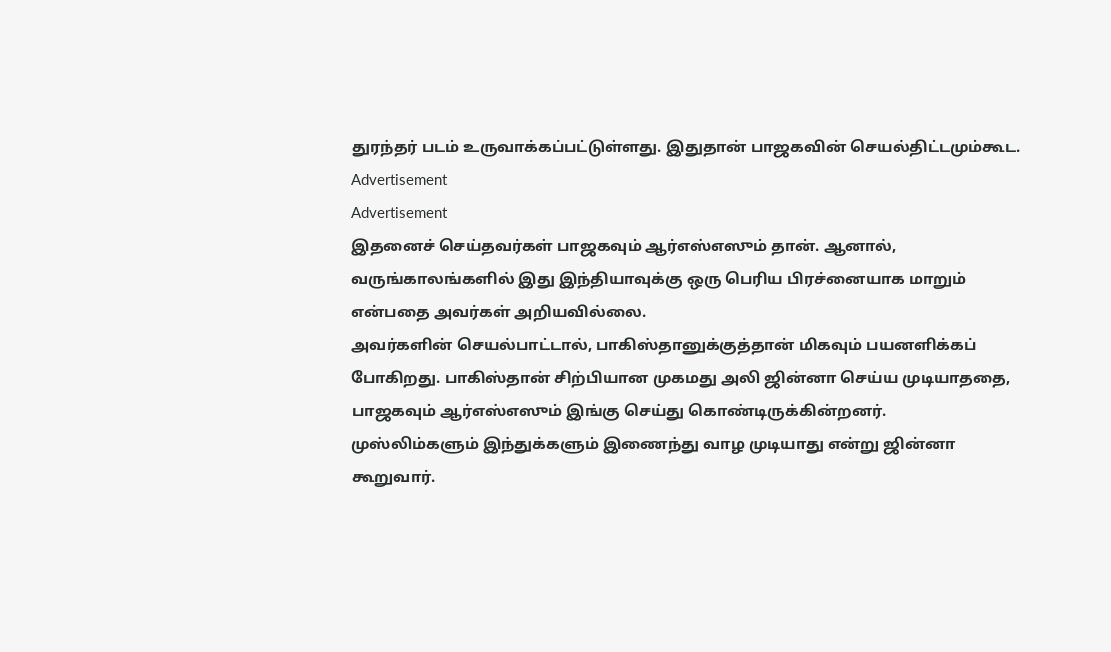துரந்தர் படம் உருவாக்கப்பட்டுள்ளது. இதுதான் பாஜகவின் செயல்திட்டமும்கூட.
Advertisement
Advertisement
இதனைச் செய்தவர்கள் பாஜகவும் ஆர்எஸ்எஸும் தான். ஆனால், வருங்காலங்களில் இது இந்தியாவுக்கு ஒரு பெரிய பிரச்னையாக மாறும் என்பதை அவர்கள் அறியவில்லை.
அவர்களின் செயல்பாட்டால், பாகிஸ்தானுக்குத்தான் மிகவும் பயனளிக்கப் போகிறது. பாகிஸ்தான் சிற்பியான முகமது அலி ஜின்னா செய்ய முடியாததை, பாஜகவும் ஆர்எஸ்எஸும் இங்கு செய்து கொண்டிருக்கின்றனர்.
முஸ்லிம்களும் இந்துக்களும் இணைந்து வாழ முடியாது என்று ஜின்னா கூறுவார்.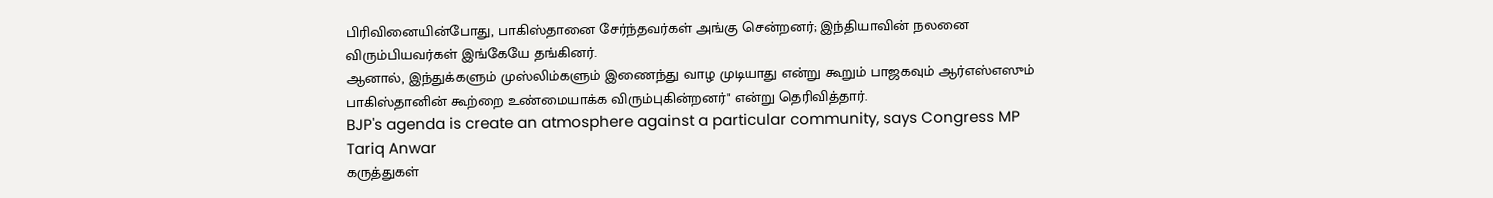பிரிவினையின்போது, பாகிஸ்தானை சேர்ந்தவர்கள் அங்கு சென்றனர்; இந்தியாவின் நலனை விரும்பியவர்கள் இங்கேயே தங்கினர்.
ஆனால், இந்துக்களும் முஸ்லிம்களும் இணைந்து வாழ முடியாது என்று கூறும் பாஜகவும் ஆர்எஸ்எஸும் பாகிஸ்தானின் கூற்றை உண்மையாக்க விரும்புகின்றனர்" என்று தெரிவித்தார்.
BJP's agenda is create an atmosphere against a particular community, says Congress MP Tariq Anwar
கருத்துகள்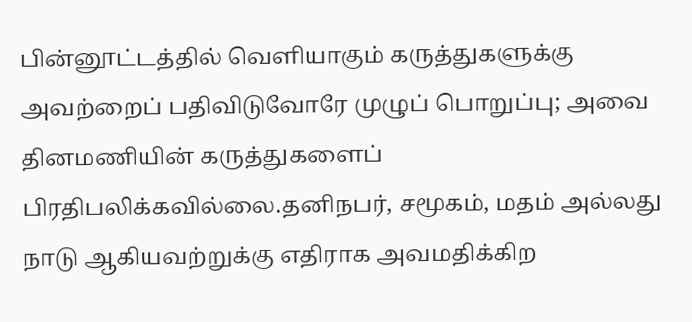பின்னூட்டத்தில் வெளியாகும் கருத்துகளுக்கு அவற்றைப் பதிவிடுவோரே முழுப் பொறுப்பு; அவை தினமணியின் கருத்துகளைப் பிரதிபலிக்கவில்லை.தனிநபர், சமூகம், மதம் அல்லது நாடு ஆகியவற்றுக்கு எதிராக அவமதிக்கிற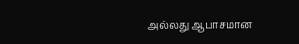அல்லது ஆபாசமான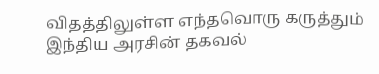விதத்திலுள்ள எந்தவொரு கருத்தும் இந்திய அரசின் தகவல்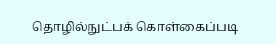தொழில்நுட்பக் கொள்கைப்படி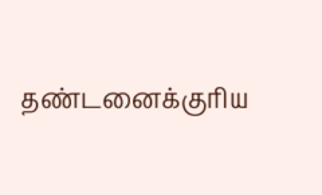தண்டனைக்குரிய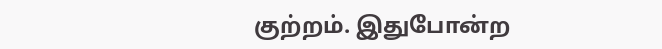குற்றம். இதுபோன்ற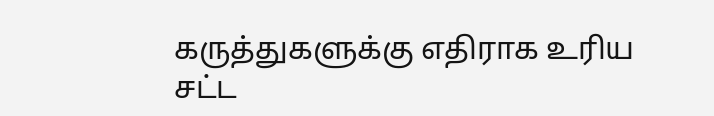கருத்துகளுக்கு எதிராக உரிய சட்ட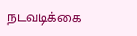நடவடிக்கை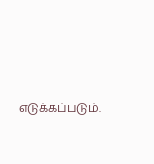எடுக்கப்படும்.